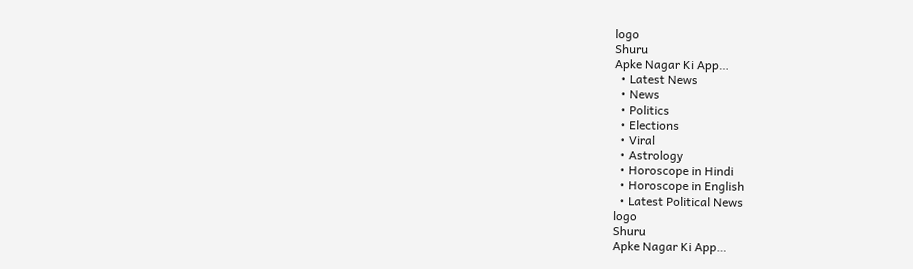logo
Shuru
Apke Nagar Ki App…
  • Latest News
  • News
  • Politics
  • Elections
  • Viral
  • Astrology
  • Horoscope in Hindi
  • Horoscope in English
  • Latest Political News
logo
Shuru
Apke Nagar Ki App…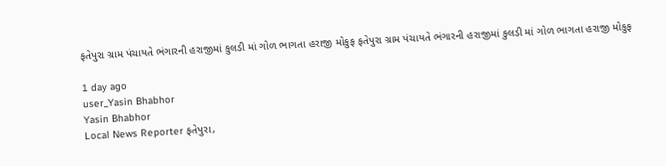ફતેપુરા ગ્રામ પંચાયતે ભંગારની હરાજીમાં કુલડી માં ગોળ ભાગતા હરાજી મોકુફ ફતેપુરા ગ્રામ પંચાયતે ભંગારની હરાજીમાં કુલડી માં ગોળ ભાગતા હરાજી મોકુફ

1 day ago
user_Yasin Bhabhor
Yasin Bhabhor
Local News Reporter ફતેપુરા,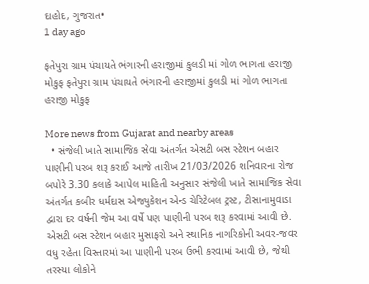દાહોદ, ગુજરાત•
1 day ago

ફતેપુરા ગ્રામ પંચાયતે ભંગારની હરાજીમાં કુલડી માં ગોળ ભાગતા હરાજી મોકુફ ફતેપુરા ગ્રામ પંચાયતે ભંગારની હરાજીમાં કુલડી માં ગોળ ભાગતા હરાજી મોકુફ

More news from Gujarat and nearby areas
  • સંજેલી ખાતે સામાજિક સેવા અંતર્ગત એસટી બસ સ્ટેશન બહાર પાણીની પરબ શરૂ કરાઈ આજે તારીખ 21/03/2026 શનિવારના રોજ બપોરે 3.30 કલાકે આપેલ માહિતી અનુસાર સંજેલી ખાતે સામાજિક સેવા અંતર્ગત કબીર ધર્મદાસ એજ્યુકેશન એન્ડ ચેરિટેબલ ટ્રસ્ટ, ટીસાનામુવાડા દ્વારા દર વર્ષની જેમ આ વર્ષે પણ પાણીની પરબ શરૂ કરવામાં આવી છે. એસટી બસ સ્ટેશન બહાર મુસાફરો અને સ્થાનિક નાગરિકોની અવર-જવર વધુ રહેતા વિસ્તારમાં આ પાણીની પરબ ઉભી કરવામાં આવી છે, જેથી તરસ્યા લોકોને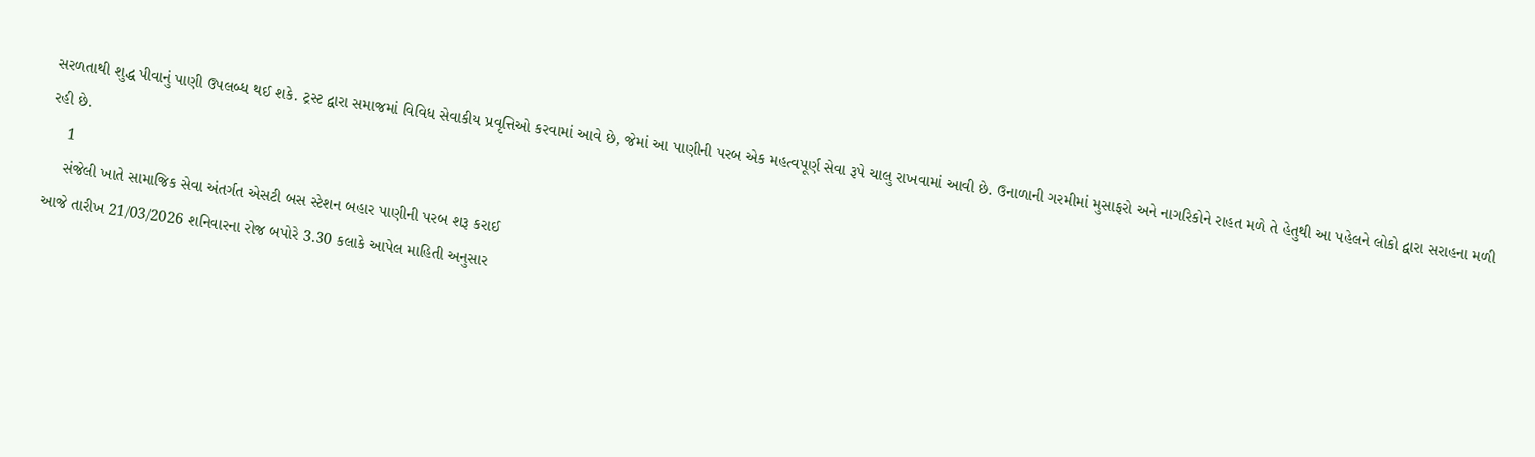સરળતાથી શુદ્ધ પીવાનું પાણી ઉપલબ્ધ થઈ શકે. ટ્રસ્ટ દ્વારા સમાજમાં વિવિધ સેવાકીય પ્રવૃત્તિઓ કરવામાં આવે છે, જેમાં આ પાણીની પરબ એક મહત્વપૂર્ણ સેવા રૂપે ચાલુ રાખવામાં આવી છે. ઉનાળાની ગરમીમાં મુસાફરો અને નાગરિકોને રાહત મળે તે હેતુથી આ પહેલને લોકો દ્વારા સરાહના મળી રહી છે.
    1
    સંજેલી ખાતે સામાજિક સેવા અંતર્ગત એસટી બસ સ્ટેશન બહાર પાણીની પરબ શરૂ કરાઈ
આજે તારીખ 21/03/2026 શનિવારના રોજ બપોરે 3.30 કલાકે આપેલ માહિતી અનુસાર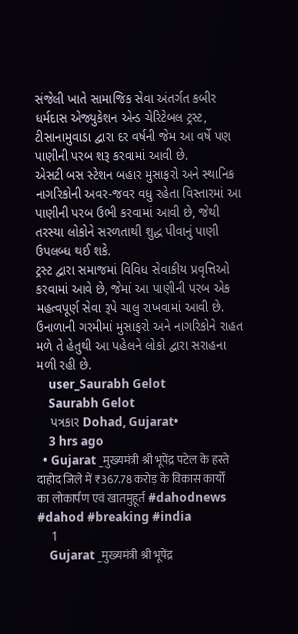સંજેલી ખાતે સામાજિક સેવા અંતર્ગત કબીર ધર્મદાસ એજ્યુકેશન એન્ડ ચેરિટેબલ ટ્રસ્ટ, ટીસાનામુવાડા દ્વારા દર વર્ષની જેમ આ વર્ષે પણ પાણીની પરબ શરૂ કરવામાં આવી છે.
એસટી બસ સ્ટેશન બહાર મુસાફરો અને સ્થાનિક નાગરિકોની અવર-જવર વધુ રહેતા વિસ્તારમાં આ પાણીની પરબ ઉભી કરવામાં આવી છે, જેથી તરસ્યા લોકોને સરળતાથી શુદ્ધ પીવાનું પાણી ઉપલબ્ધ થઈ શકે.
ટ્રસ્ટ દ્વારા સમાજમાં વિવિધ સેવાકીય પ્રવૃત્તિઓ કરવામાં આવે છે, જેમાં આ પાણીની પરબ એક મહત્વપૂર્ણ સેવા રૂપે ચાલુ રાખવામાં આવી છે. ઉનાળાની ગરમીમાં મુસાફરો અને નાગરિકોને રાહત મળે તે હેતુથી આ પહેલને લોકો દ્વારા સરાહના મળી રહી છે.
    user_Saurabh Gelot
    Saurabh Gelot
    પત્રકાર Dohad, Gujarat•
    3 hrs ago
  • Gujarat _मुख्यमंत्री श्री भूपेंद्र पटेल के हस्ते दाहोद जिले में ₹367.78 करोड़ के विकास कार्यों का लोकार्पण एवं खातमुहूर्त #dahodnews #dahod #breaking #india
    1
    Gujarat _मुख्यमंत्री श्री भूपेंद्र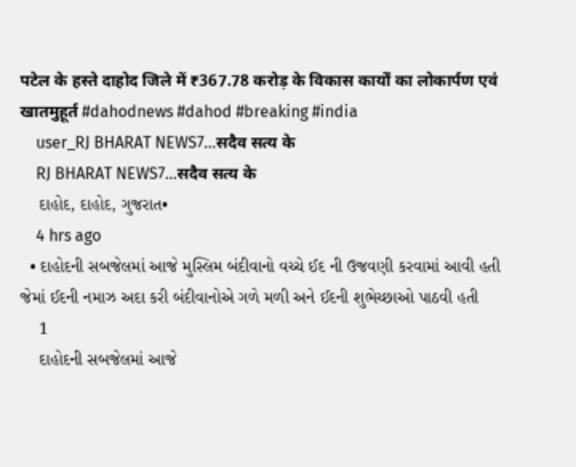पटेल के हस्ते दाहोद जिले में ₹367.78 करोड़ के विकास कार्यों का लोकार्पण एवं खातमुहूर्त #dahodnews #dahod #breaking #india
    user_RJ BHARAT NEWS7...सदैव सत्य के
    RJ BHARAT NEWS7...सदैव सत्य के
    દાહોદ, દાહોદ, ગુજરાત•
    4 hrs ago
  • દાહોદની સબજેલમાં આજે મુસ્લિમ બંદીવાનો વચ્ચે ઈદ ની ઉજવણી કરવામાં આવી હતી જેમાં ઈદની નમાઝ અદા કરી બંદીવાનોએ ગળે મળી અને ઈદની શુભેચ્છાઓ પાઠવી હતી
    1
    દાહોદની સબજેલમાં આજે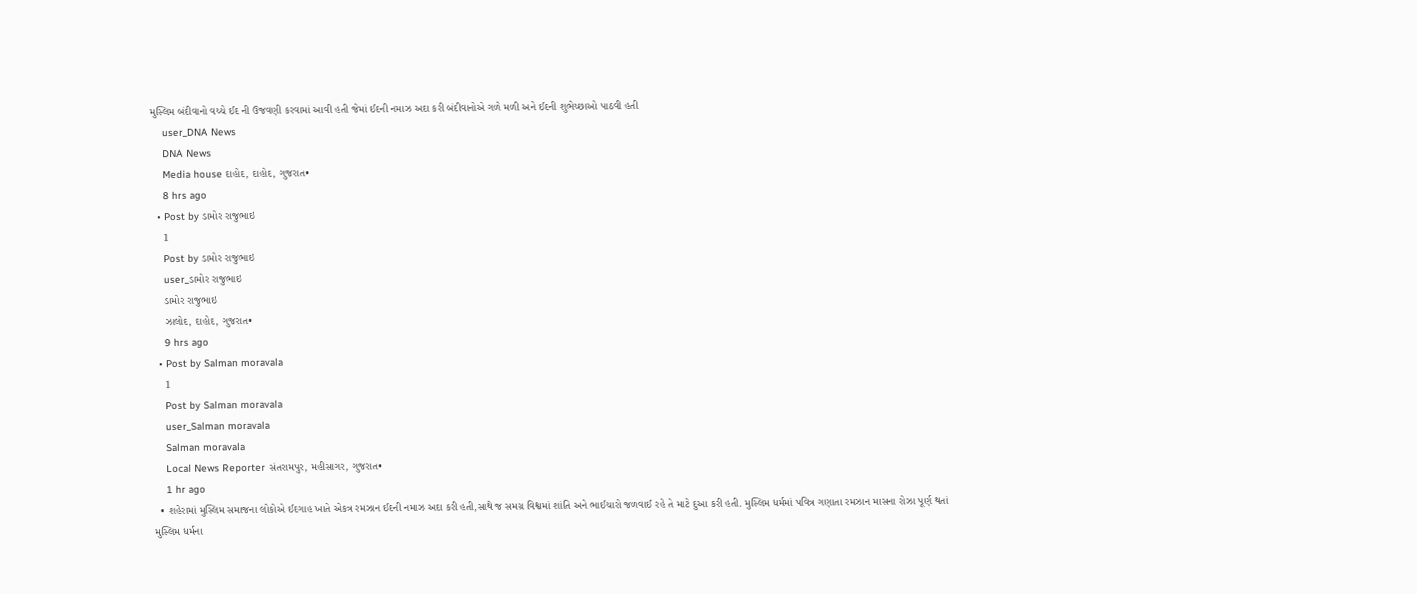મુસ્લિમ બંદીવાનો વચ્ચે ઈદ ની ઉજવણી કરવામાં આવી હતી જેમાં ઈદની નમાઝ અદા કરી બંદીવાનોએ ગળે મળી અને ઈદની શુભેચ્છાઓ પાઠવી હતી
    user_DNA News
    DNA News
    Media house દાહોદ, દાહોદ, ગુજરાત•
    8 hrs ago
  • Post by ડામોર રાજુભાઇ
    1
    Post by ડામોર રાજુભાઇ
    user_ડામોર રાજુભાઇ
    ડામોર રાજુભાઇ
    ઝાલોદ, દાહોદ, ગુજરાત•
    9 hrs ago
  • Post by Salman moravala
    1
    Post by Salman moravala
    user_Salman moravala
    Salman moravala
    Local News Reporter સંતરામપુર, મહીસાગર, ગુજરાત•
    1 hr ago
  • શહેરામાં મુસ્લિમ સમાજના લોકોએ ઈદગાહ ખાતે એકત્ર રમઝાન ઈદની નમાઝ અદા કરી હતી,સાથે જ સમગ્ર વિશ્વમાં શાંતિ અને ભાઈચારો જળવાઈ રહે તે માટે દુઆ કરી હતી. મુસ્લિમ ધર્મમાં પવિત્ર ગણાતા રમઝાન માસના રોઝા પૂર્ણ થતાં મુસ્લિમ ધર્મના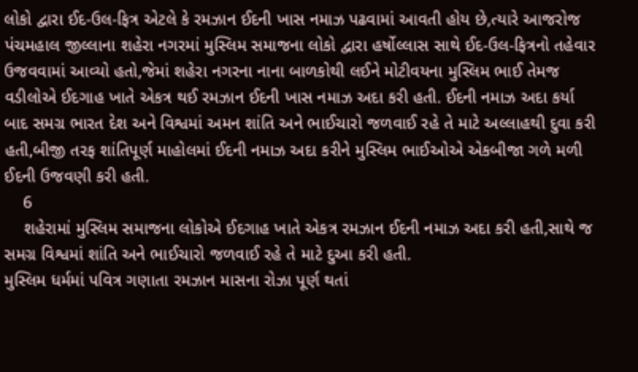લોકો દ્વારા ઈદ-ઉલ-ફિત્ર એટલે કે રમઝાન ઈદની ખાસ નમાઝ પઢવામાં આવતી હોય છે,ત્યારે આજરોજ પંચમહાલ જીલ્લાના શહેરા નગરમાં મુસ્લિમ સમાજના લોકો દ્વારા હર્ષોલ્લાસ સાથે ઈદ-ઉલ-ફિત્રનો તહેવાર ઉજવવામાં આવ્યો હતો,જેમાં શહેરા નગરના નાના બાળકોથી લઈને મોટીવયના મુસ્લિમ ભાઈ તેમજ વડીલોએ ઈદગાહ ખાતે એકત્ર થઈ રમઝાન ઈદની ખાસ નમાઝ અદા કરી હતી. ઈદની નમાઝ અદા કર્યા બાદ સમગ્ર ભારત દેશ અને વિશ્વમાં અમન શાંતિ અને ભાઈચારો જળવાઈ રહે તે માટે અલ્લાહથી દુવા કરી હતી,બીજી તરફ શાંતિપૂર્ણ માહોલમાં ઈદની નમાઝ અદા કરીને મુસ્લિમ ભાઈઓએ એકબીજા ગળે મળી ઈદની ઉજવણી કરી હતી.
    6
    શહેરામાં મુસ્લિમ સમાજના લોકોએ ઈદગાહ ખાતે એકત્ર રમઝાન ઈદની નમાઝ અદા કરી હતી,સાથે જ સમગ્ર વિશ્વમાં શાંતિ અને ભાઈચારો જળવાઈ રહે તે માટે દુઆ કરી હતી.
મુસ્લિમ ધર્મમાં પવિત્ર ગણાતા રમઝાન માસના રોઝા પૂર્ણ થતાં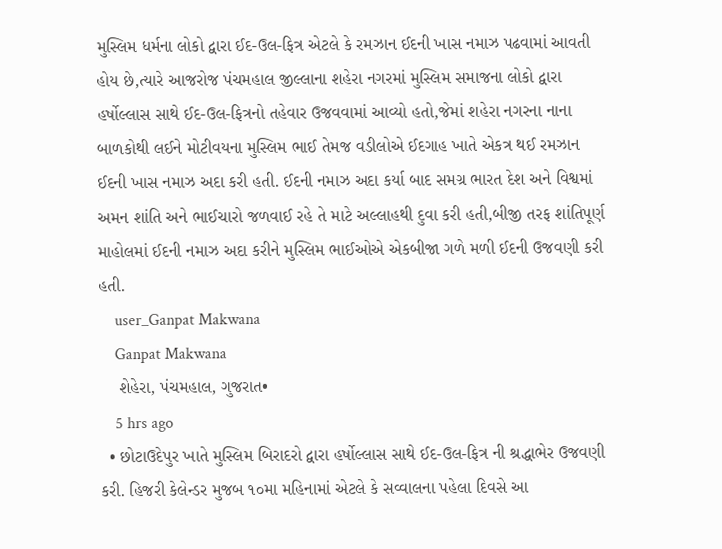મુસ્લિમ ધર્મના લોકો દ્વારા ઈદ-ઉલ-ફિત્ર એટલે કે રમઝાન ઈદની ખાસ નમાઝ પઢવામાં આવતી હોય છે,ત્યારે આજરોજ પંચમહાલ જીલ્લાના શહેરા નગરમાં મુસ્લિમ સમાજના લોકો દ્વારા હર્ષોલ્લાસ સાથે ઈદ-ઉલ-ફિત્રનો તહેવાર ઉજવવામાં આવ્યો હતો,જેમાં શહેરા નગરના નાના બાળકોથી લઈને મોટીવયના મુસ્લિમ ભાઈ તેમજ વડીલોએ ઈદગાહ ખાતે એકત્ર થઈ રમઝાન ઈદની ખાસ નમાઝ અદા કરી હતી. ઈદની નમાઝ અદા કર્યા બાદ સમગ્ર ભારત દેશ અને વિશ્વમાં અમન શાંતિ અને ભાઈચારો જળવાઈ રહે તે માટે અલ્લાહથી દુવા કરી હતી,બીજી તરફ શાંતિપૂર્ણ માહોલમાં ઈદની નમાઝ અદા કરીને મુસ્લિમ ભાઈઓએ એકબીજા ગળે મળી ઈદની ઉજવણી કરી હતી.
    user_Ganpat Makwana
    Ganpat Makwana
    શેહેરા, પંચમહાલ, ગુજરાત•
    5 hrs ago
  • છોટાઉદેપુર ખાતે મુસ્લિમ બિરાદરો દ્વારા હર્ષોલ્લાસ સાથે ઈદ-ઉલ-ફિત્ર ની શ્રદ્ધાભેર ઉજવણી કરી. હિજરી કેલેન્ડર મુજબ ૧૦મા મહિનામાં એટલે કે સવ્વાલના પહેલા દિવસે આ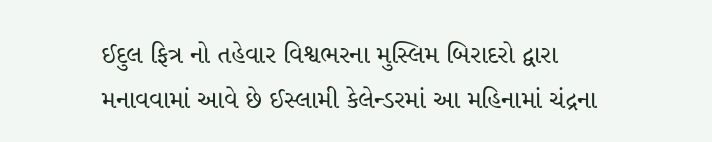ઈદુલ ફિત્ર નો તહેવાર વિશ્વભરના મુસ્લિમ બિરાદરો દ્વારા મનાવવામાં આવે છે ઈસ્લામી કેલેન્ડરમાં આ મહિનામાં ચંદ્રના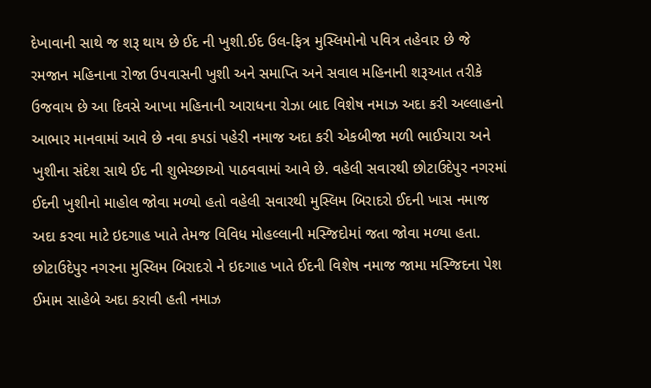દેખાવાની સાથે જ શરૂ થાય છે ઈદ ની ખુશી.ઈદ ઉલ-ફિત્ર મુસ્લિમોનો પવિત્ર તહેવાર છે જે રમજાન મહિનાના રોજા ઉપવાસની ખુશી અને સમાપ્તિ અને સવાલ મહિનાની શરૂઆત તરીકે ઉજવાય છે આ દિવસે આખા મહિનાની આરાધના રોઝા બાદ વિશેષ નમાઝ અદા કરી અલ્લાહનો આભાર માનવામાં આવે છે નવા કપડાં પહેરી નમાજ અદા કરી એકબીજા મળી ભાઈચારા અને ખુશીના સંદેશ સાથે ઈદ ની શુભેચ્છાઓ પાઠવવામાં આવે છે. વહેલી સવારથી છોટાઉદેપુર નગરમાં ઈદની ખુશીનો માહોલ જોવા મળ્યો હતો વહેલી સવારથી મુસ્લિમ બિરાદરો ઈદની ખાસ નમાજ અદા કરવા માટે ઇદગાહ ખાતે તેમજ વિવિધ મોહલ્લાની મસ્જિદોમાં જતા જોવા મળ્યા હતા. છોટાઉદેપુર નગરના મુસ્લિમ બિરાદરો ને ઇદગાહ ખાતે ઈદની વિશેષ નમાજ જામા મસ્જિદના પેશ ઈમામ સાહેબે અદા કરાવી હતી નમાઝ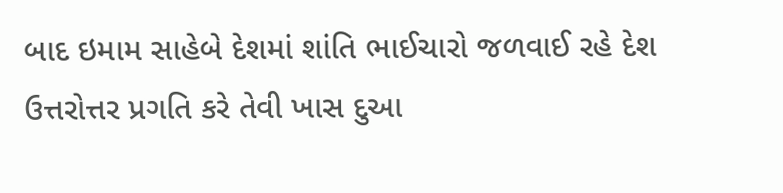બાદ ઇમામ સાહેબે દેશમાં શાંતિ ભાઈચારો જળવાઈ રહે દેશ ઉત્તરોત્તર પ્રગતિ કરે તેવી ખાસ દુઆ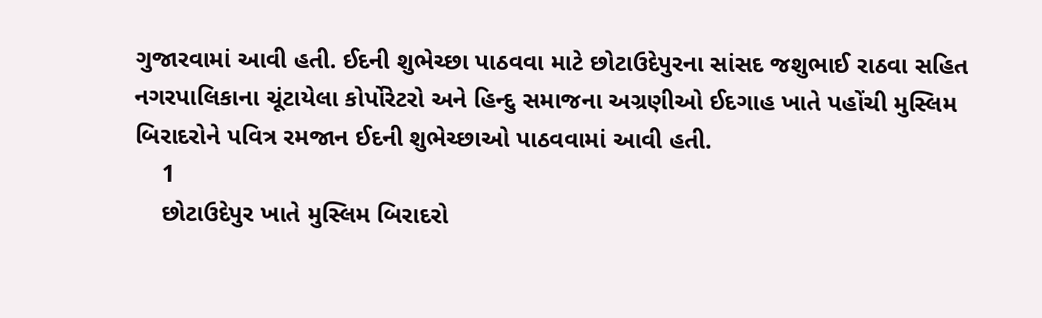ગુજારવામાં આવી હતી. ઈદની શુભેચ્છા પાઠવવા માટે છોટાઉદેપુરના સાંસદ જશુભાઈ રાઠવા સહિત નગરપાલિકાના ચૂંટાયેલા કોર્પોરેટરો અને હિન્દુ સમાજના અગ્રણીઓ ઈદગાહ ખાતે પહોંચી મુસ્લિમ બિરાદરોને પવિત્ર રમજાન ઈદની શુભેચ્છાઓ પાઠવવામાં આવી હતી.
    1
    છોટાઉદેપુર ખાતે મુસ્લિમ બિરાદરો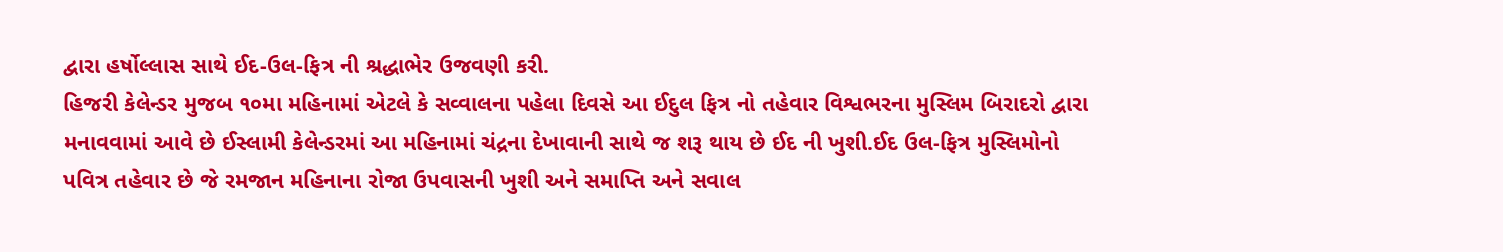દ્વારા હર્ષોલ્લાસ સાથે ઈદ-ઉલ-ફિત્ર ની શ્રદ્ધાભેર ઉજવણી કરી.
હિજરી કેલેન્ડર મુજબ ૧૦મા મહિનામાં એટલે કે સવ્વાલના પહેલા દિવસે આ ઈદુલ ફિત્ર નો તહેવાર વિશ્વભરના મુસ્લિમ બિરાદરો દ્વારા મનાવવામાં આવે છે ઈસ્લામી કેલેન્ડરમાં આ મહિનામાં ચંદ્રના દેખાવાની સાથે જ શરૂ થાય છે ઈદ ની ખુશી.ઈદ ઉલ-ફિત્ર મુસ્લિમોનો પવિત્ર તહેવાર છે જે રમજાન મહિનાના રોજા ઉપવાસની ખુશી અને સમાપ્તિ અને સવાલ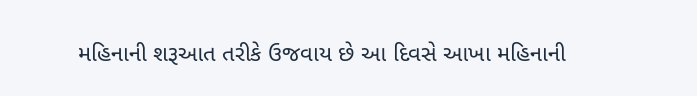મહિનાની શરૂઆત તરીકે ઉજવાય છે આ દિવસે આખા મહિનાની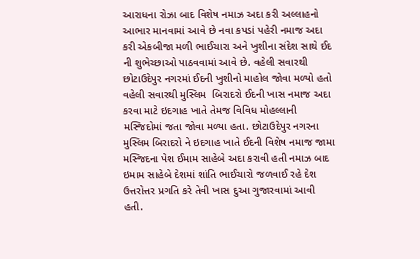આરાધના રોઝા બાદ વિશેષ નમાઝ અદા કરી અલ્લાહનો આભાર માનવામાં આવે છે નવા કપડાં પહેરી નમાજ અદા કરી એકબીજા મળી ભાઈચારા અને ખુશીના સંદેશ સાથે ઈદ ની શુભેચ્છાઓ પાઠવવામાં આવે છે. વહેલી સવારથી છોટાઉદેપુર નગરમાં ઈદની ખુશીનો માહોલ જોવા મળ્યો હતો વહેલી સવારથી મુસ્લિમ  બિરાદરો ઈદની ખાસ નમાજ અદા કરવા માટે ઇદગાહ ખાતે તેમજ વિવિધ મોહલ્લાની મસ્જિદોમાં જતા જોવા મળ્યા હતા. છોટાઉદેપુર નગરના મુસ્લિમ બિરાદરો ને ઇદગાહ ખાતે ઈદની વિશેષ નમાજ જામા મસ્જિદના પેશ ઈમામ સાહેબે અદા કરાવી હતી નમાઝ બાદ ઇમામ સાહેબે દેશમાં શાંતિ ભાઈચારો જળવાઈ રહે દેશ ઉત્તરોત્તર પ્રગતિ કરે તેવી ખાસ દુઆ ગુજારવામાં આવી હતી.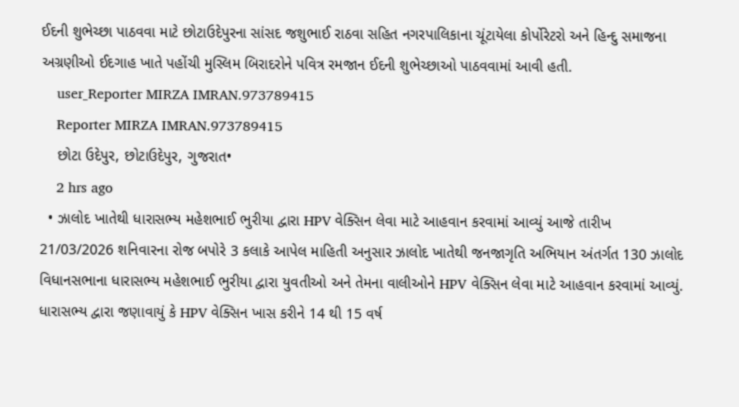ઈદની શુભેચ્છા પાઠવવા માટે છોટાઉદેપુરના સાંસદ જશુભાઈ રાઠવા સહિત નગરપાલિકાના ચૂંટાયેલા કોર્પોરેટરો અને હિન્દુ સમાજના અગ્રણીઓ ઈદગાહ ખાતે પહોંચી મુસ્લિમ બિરાદરોને પવિત્ર રમજાન ઈદની શુભેચ્છાઓ પાઠવવામાં આવી હતી.
    user_Reporter MIRZA IMRAN.973789415
    Reporter MIRZA IMRAN.973789415
    છોટા ઉદેપુર, છોટાઉદેપુર, ગુજરાત•
    2 hrs ago
  • ઝાલોદ ખાતેથી ધારાસભ્ય મહેશભાઈ ભુરીયા દ્વારા HPV વેક્સિન લેવા માટે આહવાન કરવામાં આવ્યું આજે તારીખ 21/03/2026 શનિવારના રોજ બપોરે 3 કલાકે આપેલ માહિતી અનુસાર ઝાલોદ ખાતેથી જનજાગૃતિ અભિયાન અંતર્ગત 130 ઝાલોદ વિધાનસભાના ધારાસભ્ય મહેશભાઈ ભુરીયા દ્વારા યુવતીઓ અને તેમના વાલીઓને HPV વેક્સિન લેવા માટે આહવાન કરવામાં આવ્યું. ધારાસભ્ય દ્વારા જણાવાયું કે HPV વેક્સિન ખાસ કરીને 14 થી 15 વર્ષ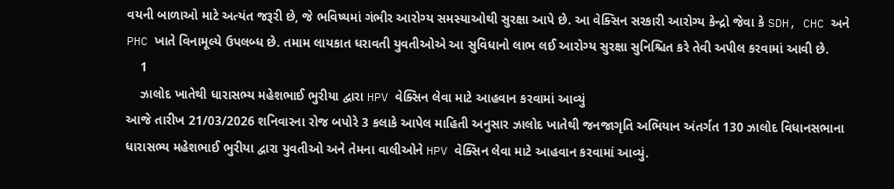વયની બાળાઓ માટે અત્યંત જરૂરી છે, જે ભવિષ્યમાં ગંભીર આરોગ્ય સમસ્યાઓથી સુરક્ષા આપે છે. આ વેક્સિન સરકારી આરોગ્ય કેન્દ્રો જેવા કે SDH, CHC અને PHC ખાતે વિનામૂલ્યે ઉપલબ્ધ છે. તમામ લાયકાત ધરાવતી યુવતીઓએ આ સુવિધાનો લાભ લઈ આરોગ્ય સુરક્ષા સુનિશ્ચિત કરે તેવી અપીલ કરવામાં આવી છે.
    1
    ઝાલોદ ખાતેથી ધારાસભ્ય મહેશભાઈ ભુરીયા દ્વારા HPV વેક્સિન લેવા માટે આહવાન કરવામાં આવ્યું
આજે તારીખ 21/03/2026 શનિવારના રોજ બપોરે 3 કલાકે આપેલ માહિતી અનુસાર ઝાલોદ ખાતેથી જનજાગૃતિ અભિયાન અંતર્ગત 130 ઝાલોદ વિધાનસભાના ધારાસભ્ય મહેશભાઈ ભુરીયા દ્વારા યુવતીઓ અને તેમના વાલીઓને HPV વેક્સિન લેવા માટે આહવાન કરવામાં આવ્યું.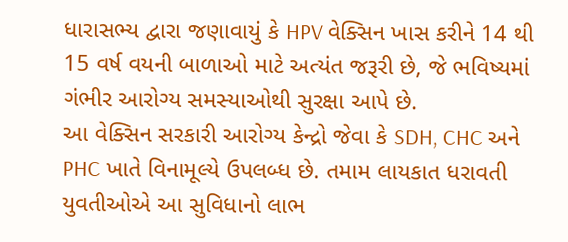ધારાસભ્ય દ્વારા જણાવાયું કે HPV વેક્સિન ખાસ કરીને 14 થી 15 વર્ષ વયની બાળાઓ માટે અત્યંત જરૂરી છે, જે ભવિષ્યમાં ગંભીર આરોગ્ય સમસ્યાઓથી સુરક્ષા આપે છે.
આ વેક્સિન સરકારી આરોગ્ય કેન્દ્રો જેવા કે SDH, CHC અને PHC ખાતે વિનામૂલ્યે ઉપલબ્ધ છે. તમામ લાયકાત ધરાવતી યુવતીઓએ આ સુવિધાનો લાભ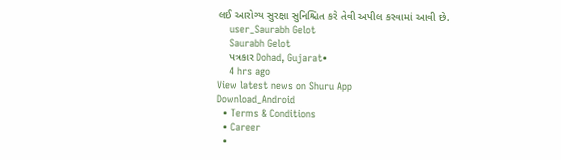લઈ આરોગ્ય સુરક્ષા સુનિશ્ચિત કરે તેવી અપીલ કરવામાં આવી છે.
    user_Saurabh Gelot
    Saurabh Gelot
    પત્રકાર Dohad, Gujarat•
    4 hrs ago
View latest news on Shuru App
Download_Android
  • Terms & Conditions
  • Career
  •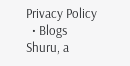Privacy Policy
  • Blogs
Shuru, a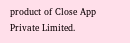product of Close App Private Limited.